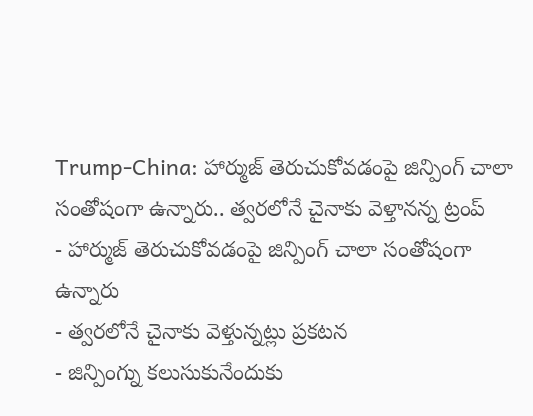Trump-China: హార్ముజ్ తెరుచుకోవడంపై జిన్పింగ్ చాలా సంతోషంగా ఉన్నారు.. త్వరలోనే చైనాకు వెళ్తానన్న ట్రంప్
- హార్ముజ్ తెరుచుకోవడంపై జిన్పింగ్ చాలా సంతోషంగా ఉన్నారు
- త్వరలోనే చైనాకు వెళ్తున్నట్లు ప్రకటన
- జిన్పింగ్ను కలుసుకునేందుకు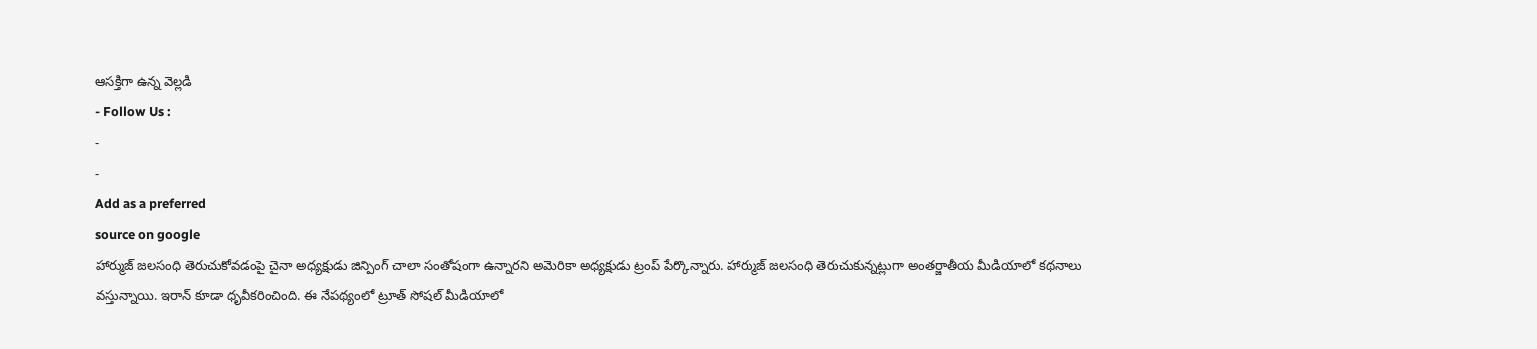ఆసక్తిగా ఉన్న వెల్లడి
- Follow Us :
-
-
Add as a preferred
source on google
హార్ముజ్ జలసంధి తెరుచుకోవడంపై చైనా అధ్యక్షుడు జిన్పింగ్ చాలా సంతోషంగా ఉన్నారని అమెరికా అధ్యక్షుడు ట్రంప్ పేర్కొన్నారు. హార్ముజ్ జలసంధి తెరుచుకున్నట్లుగా అంతర్జాతీయ మీడియాలో కథనాలు వస్తున్నాయి. ఇరాన్ కూడా ధృవీకరించింది. ఈ నేపథ్యంలో ట్రూత్ సోషల్ మీడియాలో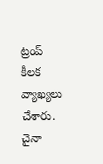ట్రంప్ కీలక వ్యాఖ్యలు చేశారు.
చైనా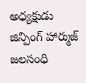అధ్యక్షుడు జిన్పింగ్ హార్ముజ్ జలసంధి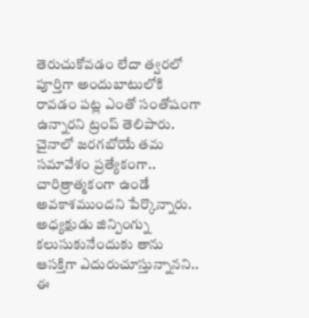తెరుచుకోవడం లేదా త్వరలో పూర్తిగా అందుబాటులోకి రావడం పట్ల ఎంతో సంతోషంగా ఉన్నారని ట్రంప్ తెలిపారు. చైనాలో జరగబోయే తమ సమావేశం ప్రత్యేకంగా.. చారిత్రాత్మకంగా ఉండే అవకాశముందని పేర్కొన్నారు. అధ్యక్షుడు జిన్పింగ్ను కలుసుకునేందుకు తాను ఆసక్తిగా ఎదురుచూస్తున్నానని.. ఈ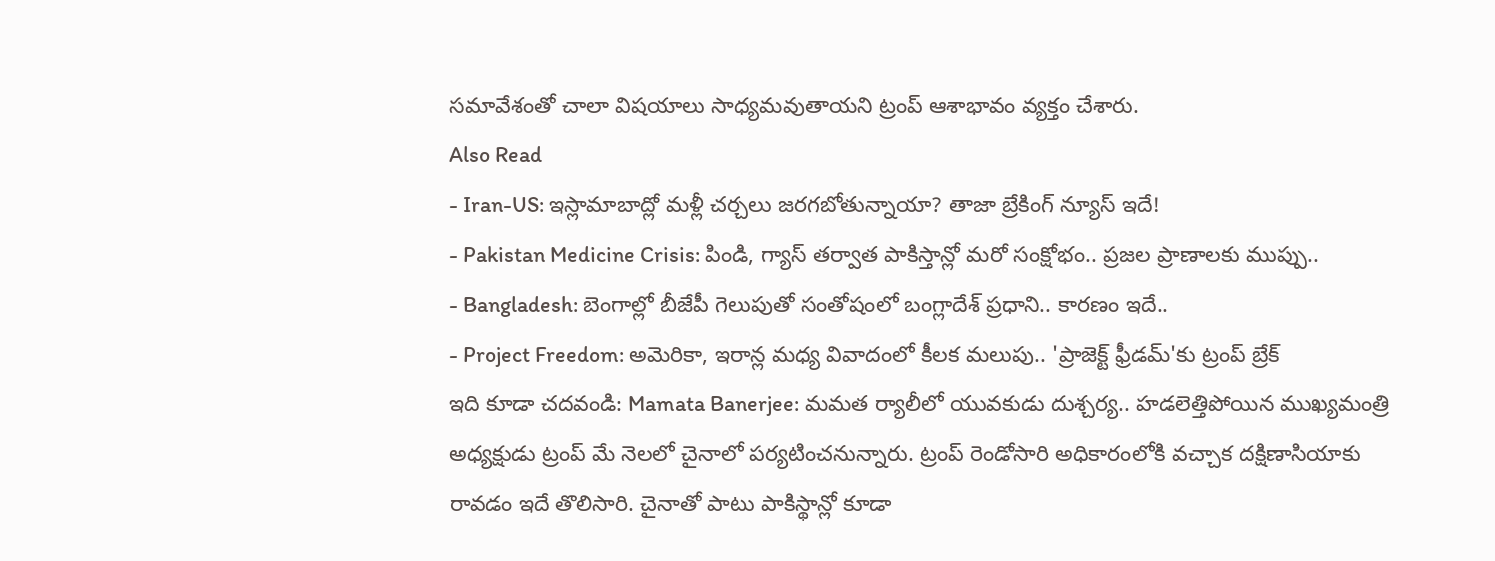సమావేశంతో చాలా విషయాలు సాధ్యమవుతాయని ట్రంప్ ఆశాభావం వ్యక్తం చేశారు.
Also Read
- Iran-US: ఇస్లామాబాద్లో మళ్లీ చర్చలు జరగబోతున్నాయా? తాజా బ్రేకింగ్ న్యూస్ ఇదే!
- Pakistan Medicine Crisis: పిండి, గ్యాస్ తర్వాత పాకిస్తాన్లో మరో సంక్షోభం.. ప్రజల ప్రాణాలకు ముప్పు..
- Bangladesh: బెంగాల్లో బీజేపీ గెలుపుతో సంతోషంలో బంగ్లాదేశ్ ప్రధాని.. కారణం ఇదే..
- Project Freedom: అమెరికా, ఇరాన్ల మధ్య వివాదంలో కీలక మలుపు.. 'ప్రాజెక్ట్ ఫ్రీడమ్'కు ట్రంప్ బ్రేక్
ఇది కూడా చదవండి: Mamata Banerjee: మమత ర్యాలీలో యువకుడు దుశ్చర్య.. హడలెత్తిపోయిన ముఖ్యమంత్రి
అధ్యక్షుడు ట్రంప్ మే నెలలో చైనాలో పర్యటించనున్నారు. ట్రంప్ రెండోసారి అధికారంలోకి వచ్చాక దక్షిణాసియాకు రావడం ఇదే తొలిసారి. చైనాతో పాటు పాకిస్థాన్లో కూడా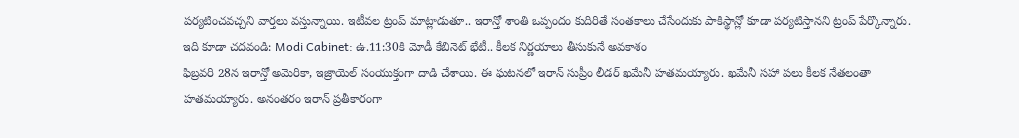పర్యటించవచ్చని వార్తలు వస్తున్నాయి. ఇటీవల ట్రంప్ మాట్లాడుతూ.. ఇరాన్తో శాంతి ఒప్పందం కుదిరితే సంతకాలు చేసేందుకు పాకిస్థాన్లో కూడా పర్యటిస్తానని ట్రంప్ పేర్కొన్నారు.
ఇది కూడా చదవండి: Modi Cabinet: ఉ.11:30కి మోడీ కేబినెట్ భేటీ.. కీలక నిర్ణయాలు తీసుకునే అవకాశం
ఫిబ్రవరి 28న ఇరాన్తో అమెరికా, ఇజ్రాయెల్ సంయుక్తంగా దాడి చేశాయి. ఈ ఘటనలో ఇరాన్ సుప్రీం లీడర్ ఖమేనీ హతమయ్యారు. ఖమేనీ సహా పలు కీలక నేతలంతా హతమయ్యారు. అనంతరం ఇరాన్ ప్రతీకారంగా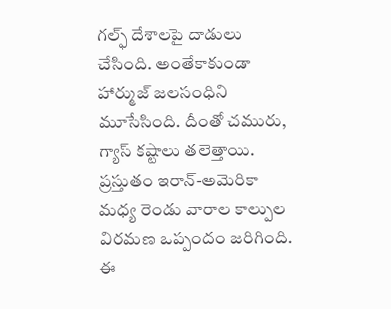గల్ఫ్ దేశాలపై దాడులు చేసింది. అంతేకాకుండా హార్ముజ్ జలసంధిని మూసేసింది. దీంతో చమురు, గ్యాస్ కష్టాలు తలెత్తాయి. ప్రస్తుతం ఇరాన్-అమెరికా మధ్య రెండు వారాల కాల్పుల విరమణ ఒప్పందం జరిగింది. ఈ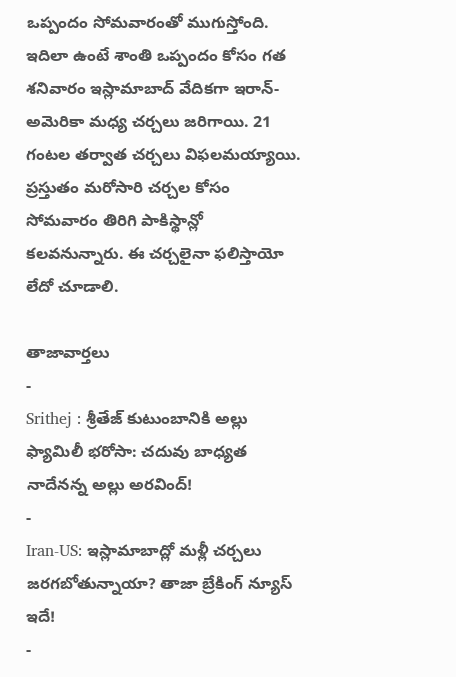ఒప్పందం సోమవారంతో ముగుస్తోంది.
ఇదిలా ఉంటే శాంతి ఒప్పందం కోసం గత శనివారం ఇస్లామాబాద్ వేదికగా ఇరాన్-అమెరికా మధ్య చర్చలు జరిగాయి. 21 గంటల తర్వాత చర్చలు విఫలమయ్యాయి. ప్రస్తుతం మరోసారి చర్చల కోసం సోమవారం తిరిగి పాకిస్థాన్లో కలవనున్నారు. ఈ చర్చలైనా ఫలిస్తాయో లేదో చూడాలి.

తాజావార్తలు
-
Srithej : శ్రీతేజ్ కుటుంబానికి అల్లు ఫ్యామిలీ భరోసా: చదువు బాధ్యత నాదేనన్న అల్లు అరవింద్!
-
Iran-US: ఇస్లామాబాద్లో మళ్లీ చర్చలు జరగబోతున్నాయా? తాజా బ్రేకింగ్ న్యూస్ ఇదే!
-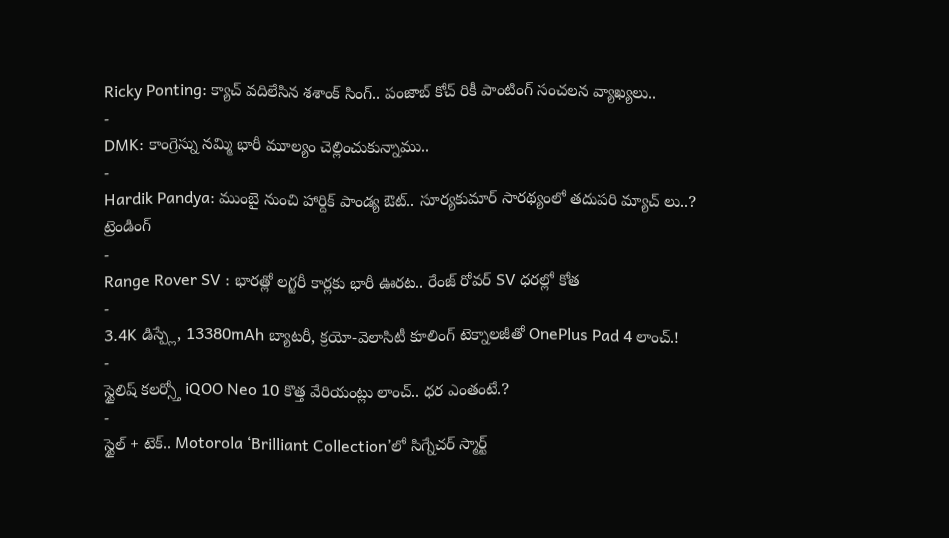Ricky Ponting: క్యాచ్ వదిలేసిన శశాంక్ సింగ్.. పంజాబ్ కోచ్ రికీ పాంటింగ్ సంచలన వ్యాఖ్యలు..
-
DMK: కాంగ్రెస్ను నమ్మి భారీ మూల్యం చెల్లించుకున్నాము..
-
Hardik Pandya: ముంబై నుంచి హార్దిక్ పాండ్య ఔట్.. సూర్యకుమార్ సారథ్యంలో తదుపరి మ్యాచ్ లు..?
ట్రెండింగ్
-
Range Rover SV : భారత్లో లగ్జరీ కార్లకు భారీ ఊరట.. రేంజ్ రోవర్ SV ధరల్లో కోత
-
3.4K డిస్ప్లే, 13380mAh బ్యాటరీ, క్రయో-వెలాసిటీ కూలింగ్ టెక్నాలజీతో OnePlus Pad 4 లాంచ్.!
-
స్టైలిష్ కలర్స్తో iQOO Neo 10 కొత్త వేరియంట్లు లాంచ్.. ధర ఎంతంటే.?
-
స్టైల్ + టెక్.. Motorola ‘Brilliant Collection’లో సిగ్నేచర్ స్మార్ట్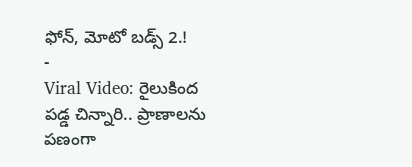ఫోన్, మోటో బడ్స్ 2.!
-
Viral Video: రైలుకింద పడ్డ చిన్నారి.. ప్రాణాలను పణంగా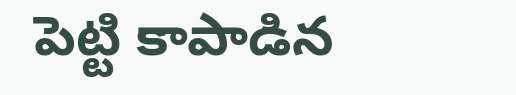పెట్టి కాపాడిన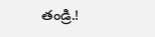తండ్రి.!